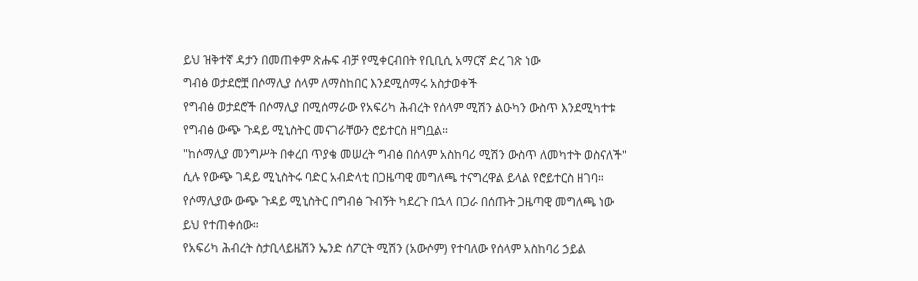ይህ ዝቅተኛ ዳታን በመጠቀም ጽሑፍ ብቻ የሚቀርብበት የቢቢሲ አማርኛ ድረ ገጽ ነው
ግብፅ ወታደሮቿ በሶማሊያ ሰላም ለማስከበር እንደሚሰማሩ አስታወቀች
የግብፅ ወታደሮች በሶማሊያ በሚሰማራው የአፍሪካ ሕብረት የሰላም ሚሽን ልዑካን ውስጥ እንደሚካተቱ የግብፅ ውጭ ጉዳይ ሚኒስትር መናገራቸውን ሮይተርስ ዘግቧል።
"ከሶማሊያ መንግሥት በቀረበ ጥያቄ መሠረት ግብፅ በሰላም አስከባሪ ሚሽን ውስጥ ለመካተት ወስናለች" ሲሉ የውጭ ገዳይ ሚኒስትሩ ባድር አብድላቲ በጋዜጣዊ መግለጫ ተናግረዋል ይላል የሮይተርስ ዘገባ።
የሶማሊያው ውጭ ጉዳይ ሚኒስትር በግብፅ ጉብኝት ካደረጉ በኋላ በጋራ በሰጡት ጋዜጣዊ መግለጫ ነው ይህ የተጠቀሰው።
የአፍሪካ ሕብረት ስታቢላይዜሽን ኤንድ ሰፖርት ሚሽን (አውሶም) የተባለው የሰላም አስከባሪ ኃይል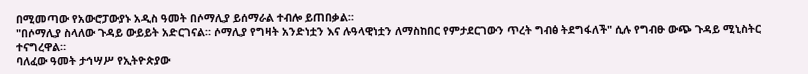በሚመጣው የአውሮፓውያኑ አዲስ ዓመት በሶማሊያ ይሰማራል ተብሎ ይጠበቃል።
"በሶማሊያ ስላለው ጉዳይ ውይይት አድርገናል። ሶማሊያ የግዛት አንድነቷን እና ሉዓላዊነቷን ለማስከበር የምታደርገውን ጥረት ግብፅ ትደግፋለች" ሲሉ የግብፁ ውጭ ጉዳይ ሚኒስትር ተናግረዋል።
ባለፈው ዓመት ታኅሣሥ የኢትዮጵያው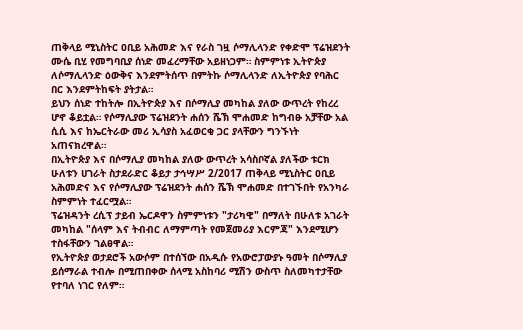ጠቅላይ ሚኒስትር ዐቢይ አሕመድ እና የራስ ገዟ ሶማሊላንድ የቀድሞ ፕሬዝደንት ሙሴ ቢሂ የመግባቢያ ሰነድ መፈረማቸው አይዘነጋም። ስምምነቱ ኢትዮጵያ ለሶማሊላንድ ዕውቅና እንደምትሰጥ በምትኩ ሶማሊላንድ ለኢትዮጵያ የባሕር በር እንደምትከፍት ያትታል።
ይህን ሰነድ ተከትሎ በኢትዮጵያ እና በሶማሊያ መካከል ያለው ውጥረት የከረረ ሆኖ ቆይቷል። የሶማሊያው ፕሬዝደንት ሐሰን ሼኽ ሞሐመድ ከግብፁ አቻቸው አል ሲሲ እና ከኤርትራው መሪ ኢሳያስ አፈወርቂ ጋር ያላቸውን ግንኙነት አጠናክረዋል።
በኢትዮጵያ እና በሶማሊያ መካከል ያለው ውጥረት አሳስቦኛል ያለችው ቱርክ ሁለቱን ሀገራት ስታደራድር ቆይታ ታኅሣሥ 2/2017 ጠቅላይ ሚኒስትር ዐቢይ አሕመድና እና የሶማሊያው ፕሬዝደንት ሐሰን ሼኽ ሞሐመድ በተገኙበት የአንካራ ስምምነት ተፈርሟል።
ፕሬዝዳንት ረሲፕ ታይብ ኤርዶዋን ስምምነቱን "ታሪካዊ" በማለት በሁለቱ አገራት መካከል "ሰላም እና ትብብር ለማምጣት የመጀመሪያ እርምጃ" እንደሚሆን ተስፋቸውን ገልፀዋል።
የኢትዮጵያ ወታደሮች አውሶም በተሰኘው በአዲሱ የአውሮፓውያኑ ዓመት በሶማሊያ ይሰማራል ተብሎ በሚጠበቀው ሰላሚ አስከባሪ ሚሽን ውስጥ ስለመካተታቸው የተባለ ነገር የለም።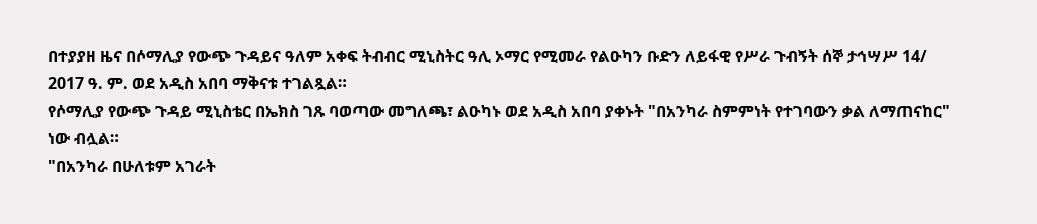በተያያዘ ዜና በሶማሊያ የውጭ ጉዳይና ዓለም አቀፍ ትብብር ሚኒስትር ዓሊ ኦማር የሚመራ የልዑካን ቡድን ለይፋዊ የሥራ ጉብኝት ሰኞ ታኅሣሥ 14/ 2017 ዓ. ም. ወደ አዲስ አበባ ማቅናቱ ተገልጿል።
የሶማሊያ የውጭ ጉዳይ ሚኒስቴር በኤክስ ገጹ ባወጣው መግለጫ፣ ልዑካኑ ወደ አዲስ አበባ ያቀኑት "በአንካራ ስምምነት የተገባውን ቃል ለማጠናከር" ነው ብሏል።
"በአንካራ በሁለቱም አገራት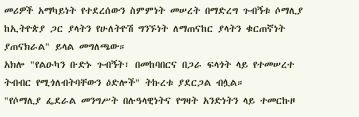መሪዎች አማካይነት የተደረሰውን ስምምነት መሠረት በማድረግ ጉብኝቱ ሶማሊያ ከኢትዮጵያ ጋር ያላትን የሁለትዮሽ ግንኙነት ለማጠናከር ያላትን ቁርጠኛነት ያጠናክራል" ይላል መግለጫው።
አክሎ "የልዑካን ቡድኑ ጉብኝት፣ በመከባበርና በጋራ ፍላጎት ላይ የተመሠረተ ትብብር የሚጎለብትባቸውን ዕድሎች" ትኩረቱ ያደርጋል ብሏል።
"የሶማሊያ ፌደራል መንግሥት በሉዓላዊነትና የግዛት አንድነትን ላይ ተመርኩዞ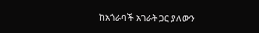ከአጎራባች አገራት ጋር ያለውን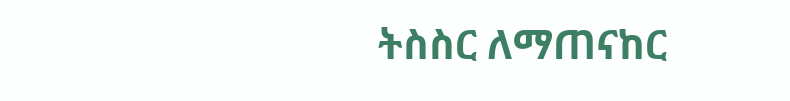ትስስር ለማጠናከር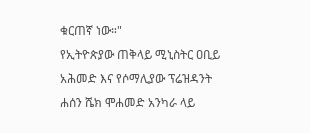ቁርጠኛ ነው።"
የኢትዮጵያው ጠቅላይ ሚኒስትር ዐቢይ አሕመድ እና የሶማሊያው ፕሬዝዳንት ሐሰን ሼክ ሞሐመድ አንካራ ላይ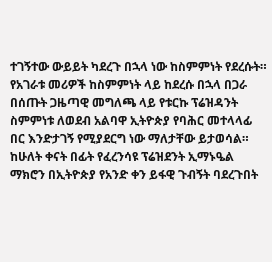ተገኝተው ውይይት ካደረጉ በኋላ ነው ከስምምነት የደረሱት።
የአገራቱ መሪዎች ከስምምነት ላይ ከደረሱ በኋላ በጋራ በሰጡት ጋዜጣዊ መግለጫ ላይ የቱርኩ ፕሬዝዳንት ስምምነቱ ለወደብ አልባዋ ኢትዮጵያ የባሕር መተላላፊ በር እንድታገኝ የሚያደርግ ነው ማለታቸው ይታወሳል።
ከሁለት ቀናት በፊት የፈረንሳዩ ፕሬዝደንት ኢማኑዔል ማክሮን በኢትዮጵያ የአንድ ቀን ይፋዊ ጉብኝት ባደረጉበት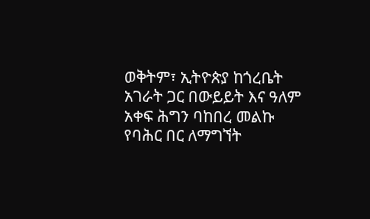ወቅትም፣ ኢትዮጵያ ከጎረቤት አገራት ጋር በውይይት እና ዓለም አቀፍ ሕግን ባከበረ መልኩ የባሕር በር ለማግኘት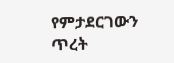የምታደርገውን ጥረት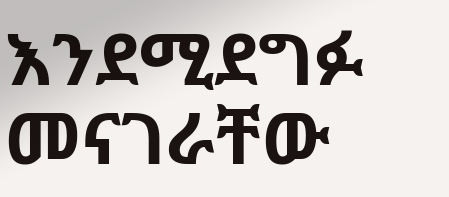እንደሚደግፉ መናገራቸው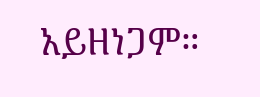አይዘነጋም።